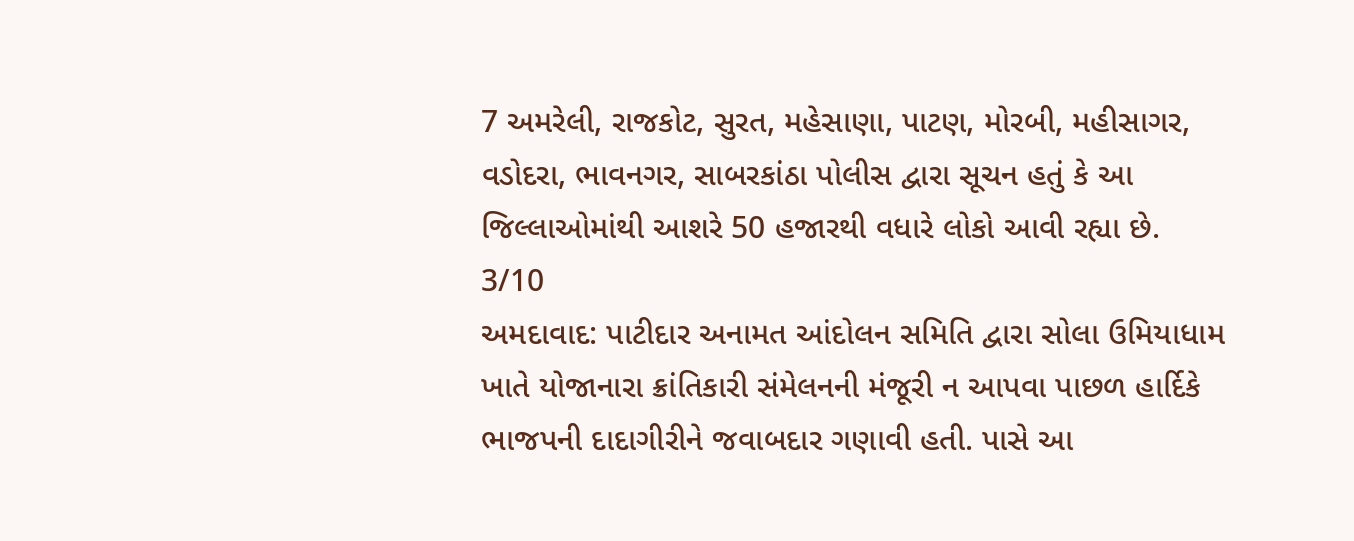7 અમરેલી, રાજકોટ, સુરત, મહેસાણા, પાટણ, મોરબી, મહીસાગર, વડોદરા, ભાવનગર, સાબરકાંઠા પોલીસ દ્વારા સૂચન હતું કે આ જિલ્લાઓમાંથી આશરે 50 હજારથી વધારે લોકો આવી રહ્યા છે.
3/10
અમદાવાદ: પાટીદાર અનામત આંદોલન સમિતિ દ્વારા સોલા ઉમિયાધામ ખાતે યોજાનારા ક્રાંતિકારી સંમેલનની મંજૂરી ન આપવા પાછળ હાર્દિકે ભાજપની દાદાગીરીને જવાબદાર ગણાવી હતી. પાસે આ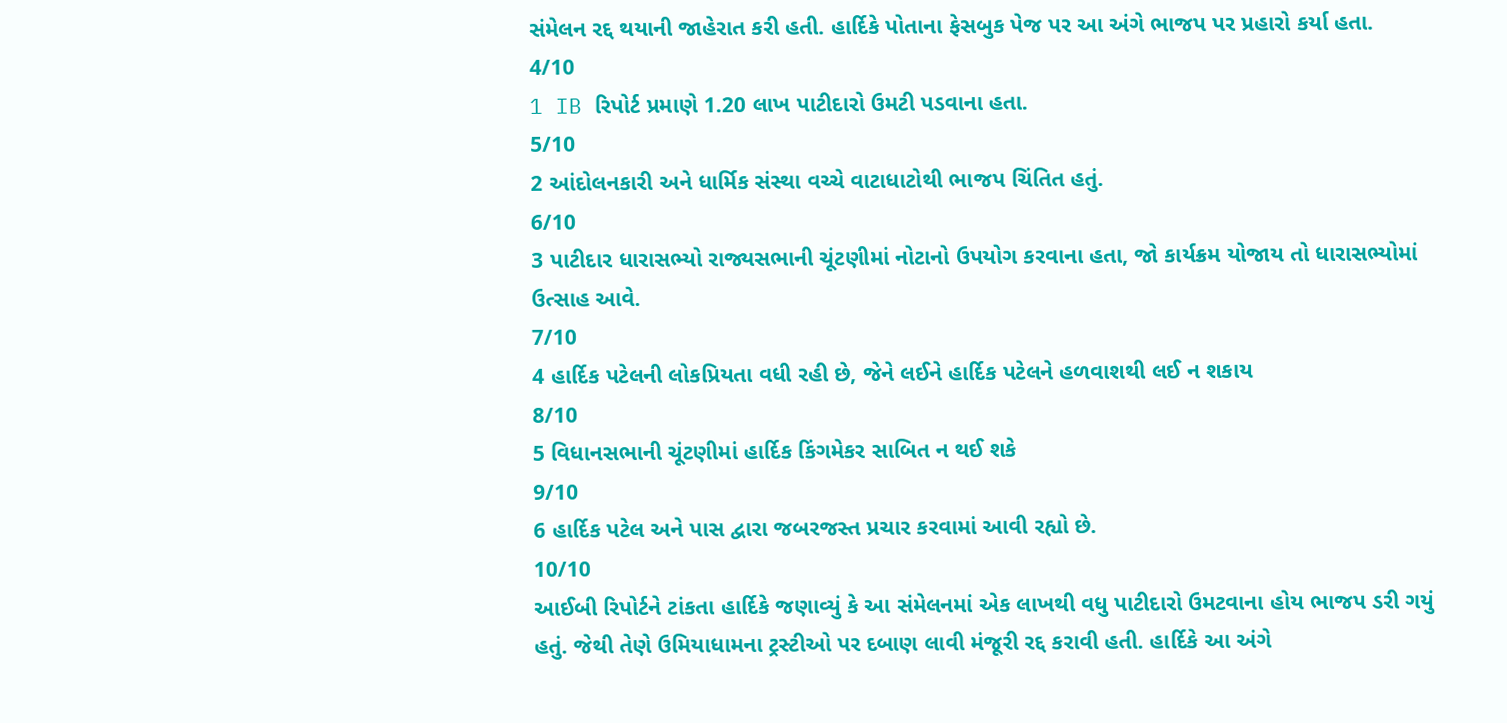સંમેલન રદ્દ થયાની જાહેરાત કરી હતી. હાર્દિકે પોતાના ફેસબુક પેજ પર આ અંગે ભાજપ પર પ્રહારો કર્યા હતા.
4/10
1 IB રિપોર્ટ પ્રમાણે 1.20 લાખ પાટીદારો ઉમટી પડવાના હતા.
5/10
2 આંદોલનકારી અને ધાર્મિક સંસ્થા વચ્ચે વાટાધાટોથી ભાજપ ચિંતિત હતું.
6/10
3 પાટીદાર ધારાસભ્યો રાજ્યસભાની ચૂંટણીમાં નોટાનો ઉપયોગ કરવાના હતા, જો કાર્યક્રમ યોજાય તો ધારાસભ્યોમાં ઉત્સાહ આવે.
7/10
4 હાર્દિક પટેલની લોકપ્રિયતા વધી રહી છે, જેને લઈને હાર્દિક પટેલને હળવાશથી લઈ ન શકાય
8/10
5 વિધાનસભાની ચૂંટણીમાં હાર્દિક કિંગમેકર સાબિત ન થઈ શકે
9/10
6 હાર્દિક પટેલ અને પાસ દ્વારા જબરજસ્ત પ્રચાર કરવામાં આવી રહ્યો છે.
10/10
આઈબી રિપોર્ટને ટાંકતા હાર્દિકે જણાવ્યું કે આ સંમેલનમાં એક લાખથી વધુ પાટીદારો ઉમટવાના હોય ભાજપ ડરી ગયું હતું. જેથી તેણે ઉમિયાધામના ટ્રસ્ટીઓ પર દબાણ લાવી મંજૂરી રદ્દ કરાવી હતી. હાર્દિકે આ અંગે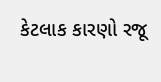કેટલાક કારણો રજૂ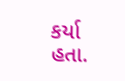કર્યા હતા.